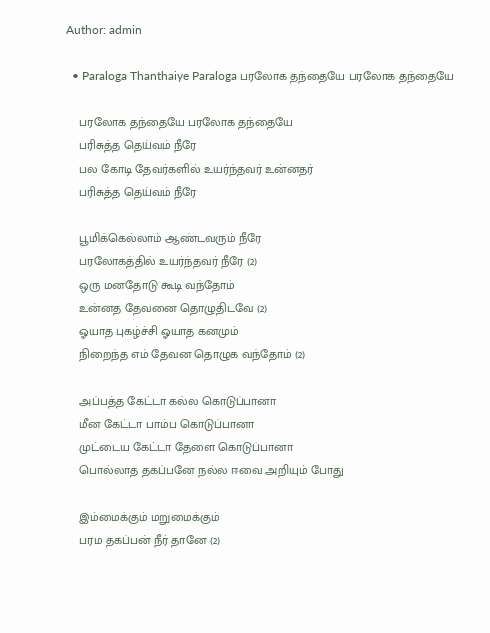Author: admin

  • Paraloga Thanthaiye Paraloga பரலோக தந்தையே பரலோக தந்தையே

    பரலோக தந்தையே பரலோக தந்தையே
    பரிசுத்த தெய்வம் நீரே
    பல கோடி தேவர்களில் உயர்ந்தவர் உன்னதர்
    பரிசுத்த தெய்வம் நீரே

    பூமிக்கெல்லாம் ஆண்டவரும் நீரே
    பரலோகத்தில் உயர்ந்தவர் நீரே (2)
    ஒரு மனதோடு கூடி வந்தோம்
    உன்னத தேவனை தொழுதிடவே (2)
    ஓயாத புகழ்ச்சி ஓயாத கனமும்
    நிறைந்த எம் தேவன தொழுக வந்தோம் (2)

    அப்பத்த கேட்டா கல்ல கொடுப்பானா
    மீன கேட்டா பாம்ப கொடுப்பானா
    முட்டைய கேட்டா தேளை கொடுப்பானா
    பொல்லாத தகப்பனே நல்ல ஈவை அறியும் போது

    இம்மைக்கும் மறுமைக்கும்
    பரம தகப்பன் நீர் தானே (2)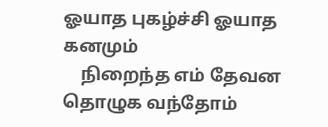ஓயாத புகழ்ச்சி ஓயாத கனமும்
    நிறைந்த எம் தேவன தொழுக வந்தோம்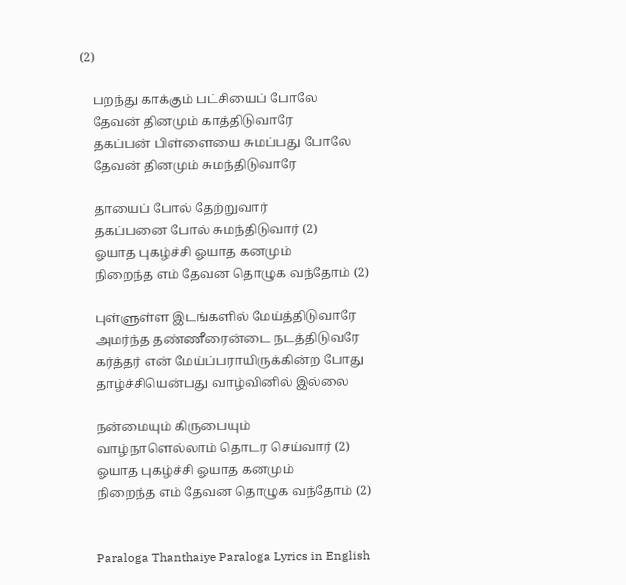(2)

    பறந்து காக்கும் பட்சியைப் போலே
    தேவன் தினமும் காத்திடுவாரே
    தகப்பன் பிள்ளையை சுமப்பது போலே
    தேவன் தினமும் சுமந்திடுவாரே

    தாயைப் போல் தேற்றுவார்
    தகப்பனை போல் சுமந்திடுவார் (2)
    ஓயாத புகழ்ச்சி ஓயாத கனமும்
    நிறைந்த எம் தேவன தொழுக வந்தோம் (2)

    புள்ளுள்ள இடங்களில் மேய்த்திடுவாரே
    அமர்ந்த தண்ணீரைன்டை நடத்திடுவரே
    கர்த்தர் என் மேய்ப்பராயிருக்கின்ற போது
    தாழ்ச்சியென்பது வாழ்வினில் இல்லை

    நன்மையும் கிருபையும்
    வாழ்நாளெல்லாம் தொடர செய்வார் (2)
    ஓயாத புகழ்ச்சி ஓயாத கனமும்
    நிறைந்த எம் தேவன தொழுக வந்தோம் (2)


    Paraloga Thanthaiye Paraloga Lyrics in English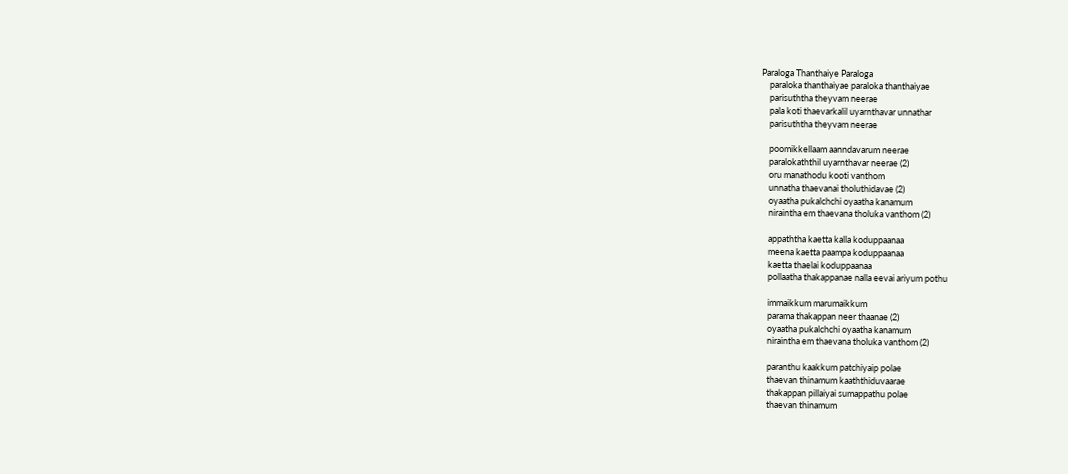Paraloga Thanthaiye Paraloga
    paraloka thanthaiyae paraloka thanthaiyae
    parisuththa theyvam neerae
    pala koti thaevarkalil uyarnthavar unnathar
    parisuththa theyvam neerae

    poomikkellaam aanndavarum neerae
    paralokaththil uyarnthavar neerae (2)
    oru manathodu kooti vanthom
    unnatha thaevanai tholuthidavae (2)
    oyaatha pukalchchi oyaatha kanamum
    niraintha em thaevana tholuka vanthom (2)

    appaththa kaetta kalla koduppaanaa
    meena kaetta paampa koduppaanaa
    kaetta thaelai koduppaanaa
    pollaatha thakappanae nalla eevai ariyum pothu

    immaikkum marumaikkum
    parama thakappan neer thaanae (2)
    oyaatha pukalchchi oyaatha kanamum
    niraintha em thaevana tholuka vanthom (2)

    paranthu kaakkum patchiyaip polae
    thaevan thinamum kaaththiduvaarae
    thakappan pillaiyai sumappathu polae
    thaevan thinamum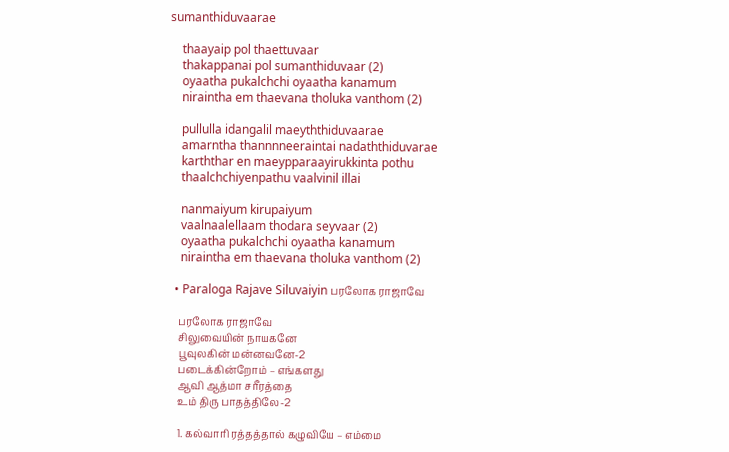sumanthiduvaarae

    thaayaip pol thaettuvaar
    thakappanai pol sumanthiduvaar (2)
    oyaatha pukalchchi oyaatha kanamum
    niraintha em thaevana tholuka vanthom (2)

    pullulla idangalil maeyththiduvaarae
    amarntha thannnneeraintai nadaththiduvarae
    karththar en maeypparaayirukkinta pothu
    thaalchchiyenpathu vaalvinil illai

    nanmaiyum kirupaiyum
    vaalnaalellaam thodara seyvaar (2)
    oyaatha pukalchchi oyaatha kanamum
    niraintha em thaevana tholuka vanthom (2)

  • Paraloga Rajave Siluvaiyin பரலோக ராஜாவே

    பரலோக ராஜாவே
    சிலுவையின் நாயகனே
    பூவுலகின் மன்னவனே-2
    படைக்கின்றோம் – எங்களது
    ஆவி ஆத்மா சரீரத்தை
    உம் திரு பாதத்திலே-2

    1. கல்வாரி ரத்தத்தால் கழுவியே – எம்மை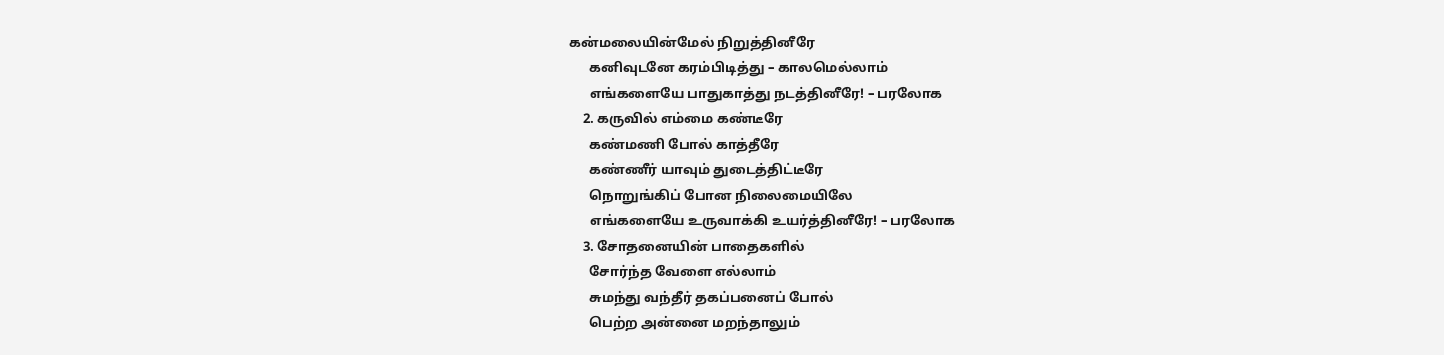கன்மலையின்மேல் நிறுத்தினீரே
      கனிவுடனே கரம்பிடித்து – காலமெல்லாம்
      எங்களையே பாதுகாத்து நடத்தினீரே! – பரலோக
    2. கருவில் எம்மை கண்டீரே
      கண்மணி போல் காத்தீரே
      கண்ணீர் யாவும் துடைத்திட்டீரே
      நொறுங்கிப் போன நிலைமையிலே
      எங்களையே உருவாக்கி உயர்த்தினீரே! – பரலோக
    3. சோதனையின் பாதைகளில்
      சோர்ந்த வேளை எல்லாம்
      சுமந்து வந்தீர் தகப்பனைப் போல்
      பெற்ற அன்னை மறந்தாலும்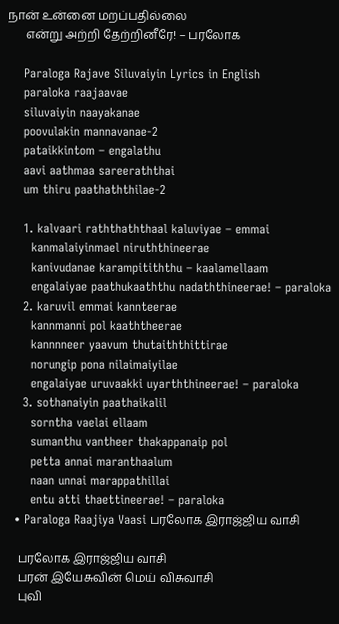நான் உன்னை மறப்பதில்லை
      என்று அற்றி தேற்றினீரே! – பரலோக

    Paraloga Rajave Siluvaiyin Lyrics in English
    paraloka raajaavae
    siluvaiyin naayakanae
    poovulakin mannavanae-2
    pataikkintom – engalathu
    aavi aathmaa sareeraththai
    um thiru paathaththilae-2

    1. kalvaari raththaththaal kaluviyae – emmai
      kanmalaiyinmael niruththineerae
      kanivudanae karampitiththu – kaalamellaam
      engalaiyae paathukaaththu nadaththineerae! – paraloka
    2. karuvil emmai kannteerae
      kannmanni pol kaaththeerae
      kannnneer yaavum thutaiththittirae
      norungip pona nilaimaiyilae
      engalaiyae uruvaakki uyarththineerae! – paraloka
    3. sothanaiyin paathaikalil
      sorntha vaelai ellaam
      sumanthu vantheer thakappanaip pol
      petta annai maranthaalum
      naan unnai marappathillai
      entu atti thaettineerae! – paraloka
  • Paraloga Raajiya Vaasi பரலோக இராஜ்ஜிய வாசி

    பரலோக இராஜ்ஜிய வாசி
    பரன் இயேசுவின் மெய் விசுவாசி
    புவி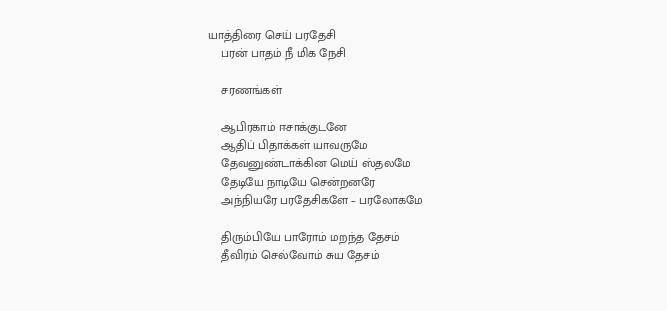யாத்திரை செய் பரதேசி
    பரன் பாதம் நீ மிக நேசி

    சரணங்கள்

    ஆபிரகாம் ஈசாக்குடனே
    ஆதிப் பிதாக்கள் யாவருமே
    தேவனுண்டாக்கின மெய் ஸ்தலமே
    தேடியே நாடியே சென்றனரே
    அந்நியரே பரதேசிகளே – பரலோகமே

    திரும்பியே பாரோம் மறந்த தேசம்
    தீவிரம் செல்வோம் சுய தேசம்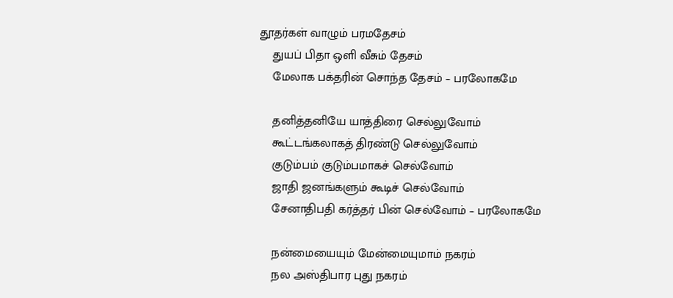தூதர்கள் வாழும் பரமதேசம்
    துயப் பிதா ஒளி வீசும் தேசம்
    மேலாக பக்தரின் சொந்த தேசம் – பரலோகமே

    தனித்தனியே யாத்திரை செல்லுவோம்
    கூட்டங்கலாகத் திரண்டு செல்லுவோம்
    குடும்பம் குடும்பமாகச் செல்வோம்
    ஜாதி ஜனங்களும் கூடிச் செல்வோம்
    சேனாதிபதி கர்த்தர் பின் செல்வோம் – பரலோகமே

    நன்மையையும் மேன்மையுமாம் நகரம்
    நல அஸ்திபார புது நகரம்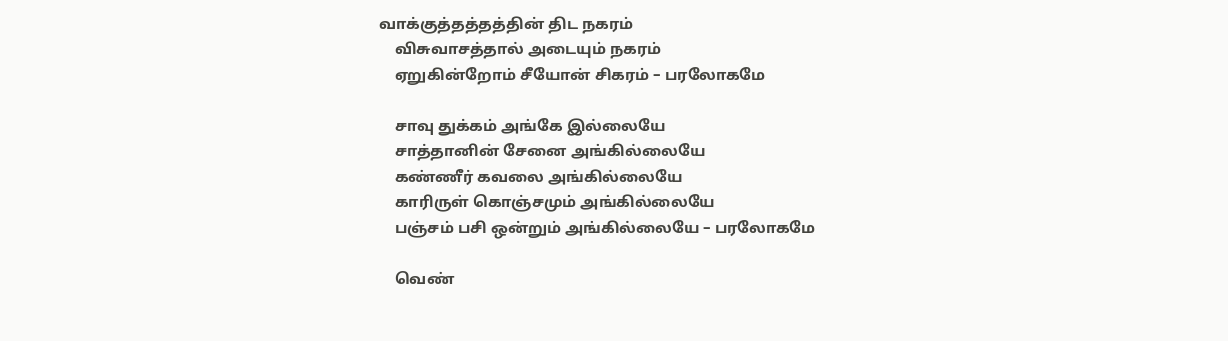வாக்குத்தத்தத்தின் திட நகரம்
    விசுவாசத்தால் அடையும் நகரம்
    ஏறுகின்றோம் சீயோன் சிகரம் – பரலோகமே

    சாவு துக்கம் அங்கே இல்லையே
    சாத்தானின் சேனை அங்கில்லையே
    கண்ணீர் கவலை அங்கில்லையே
    காரிருள் கொஞ்சமும் அங்கில்லையே
    பஞ்சம் பசி ஒன்றும் அங்கில்லையே – பரலோகமே

    வெண்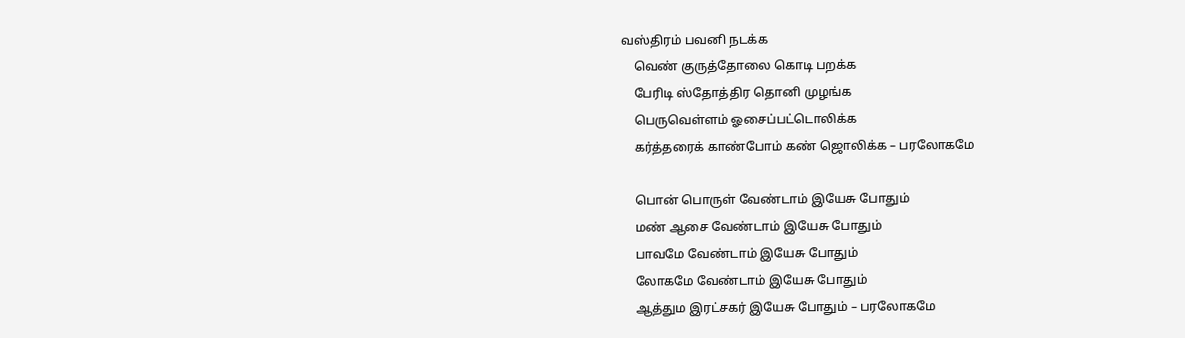வஸ்திரம் பவனி நடக்க
    வெண் குருத்தோலை கொடி பறக்க
    பேரிடி ஸ்தோத்திர தொனி முழங்க
    பெருவெள்ளம் ஓசைப்பட்டொலிக்க
    கர்த்தரைக் காண்போம் கண் ஜொலிக்க – பரலோகமே

    பொன் பொருள் வேண்டாம் இயேசு போதும்
    மண் ஆசை வேண்டாம் இயேசு போதும்
    பாவமே வேண்டாம் இயேசு போதும்
    லோகமே வேண்டாம் இயேசு போதும்
    ஆத்தும இரட்சகர் இயேசு போதும் – பரலோகமே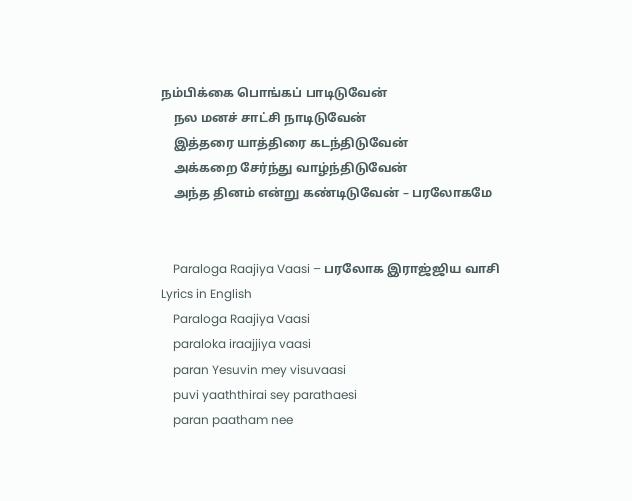நம்பிக்கை பொங்கப் பாடிடுவேன்
    நல மனச் சாட்சி நாடிடுவேன்
    இத்தரை யாத்திரை கடந்திடுவேன்
    அக்கறை சேர்ந்து வாழ்ந்திடுவேன்
    அந்த தினம் என்று கண்டிடுவேன் – பரலோகமே


    Paraloga Raajiya Vaasi – பரலோக இராஜ்ஜிய வாசி Lyrics in English
    Paraloga Raajiya Vaasi
    paraloka iraajjiya vaasi
    paran Yesuvin mey visuvaasi
    puvi yaaththirai sey parathaesi
    paran paatham nee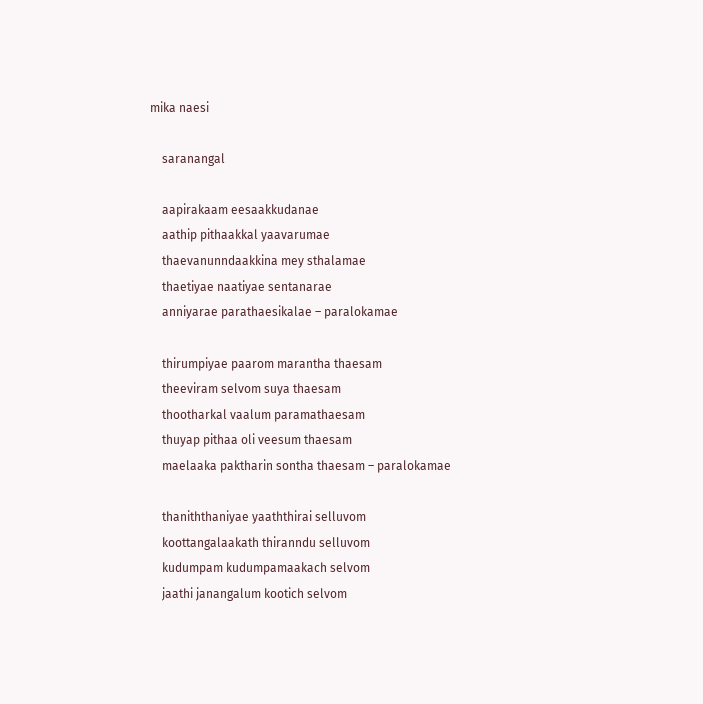mika naesi

    saranangal

    aapirakaam eesaakkudanae
    aathip pithaakkal yaavarumae
    thaevanunndaakkina mey sthalamae
    thaetiyae naatiyae sentanarae
    anniyarae parathaesikalae – paralokamae

    thirumpiyae paarom marantha thaesam
    theeviram selvom suya thaesam
    thootharkal vaalum paramathaesam
    thuyap pithaa oli veesum thaesam
    maelaaka paktharin sontha thaesam – paralokamae

    thaniththaniyae yaaththirai selluvom
    koottangalaakath thiranndu selluvom
    kudumpam kudumpamaakach selvom
    jaathi janangalum kootich selvom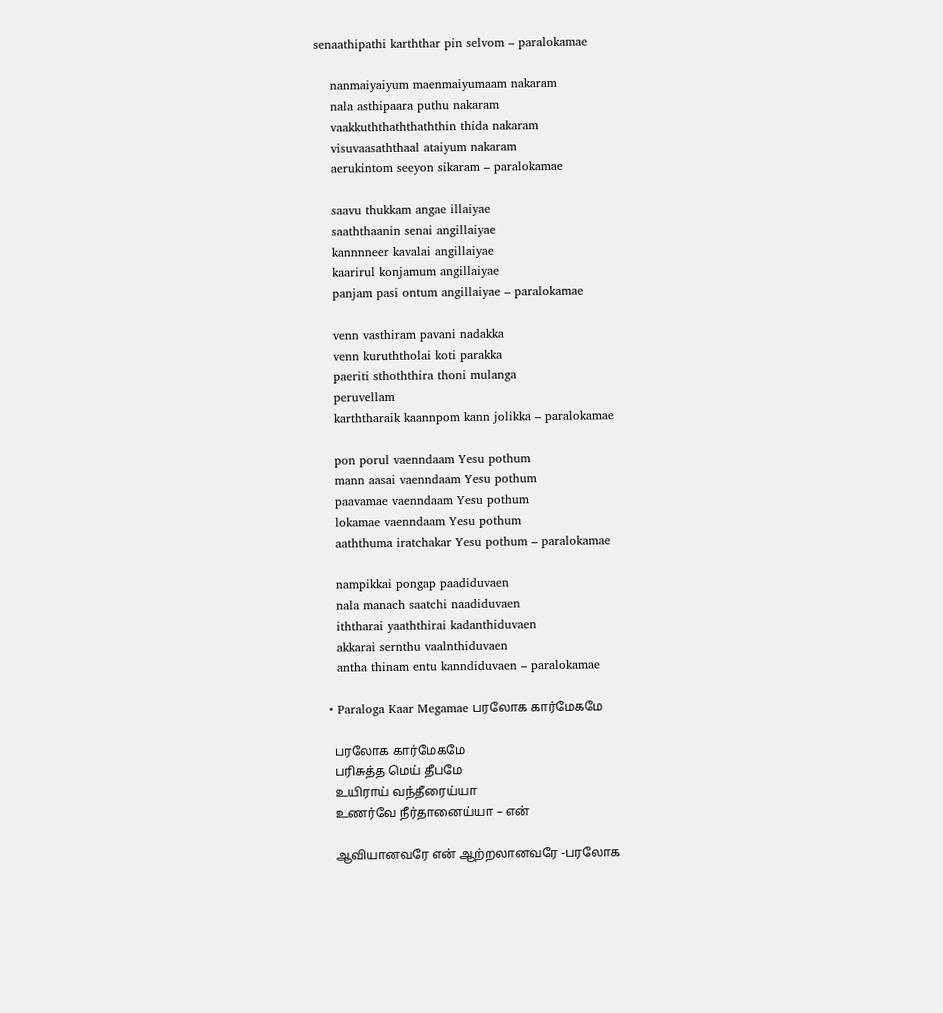senaathipathi karththar pin selvom – paralokamae

    nanmaiyaiyum maenmaiyumaam nakaram
    nala asthipaara puthu nakaram
    vaakkuththaththaththin thida nakaram
    visuvaasaththaal ataiyum nakaram
    aerukintom seeyon sikaram – paralokamae

    saavu thukkam angae illaiyae
    saaththaanin senai angillaiyae
    kannnneer kavalai angillaiyae
    kaarirul konjamum angillaiyae
    panjam pasi ontum angillaiyae – paralokamae

    venn vasthiram pavani nadakka
    venn kuruththolai koti parakka
    paeriti sthoththira thoni mulanga
    peruvellam
    karththaraik kaannpom kann jolikka – paralokamae

    pon porul vaenndaam Yesu pothum
    mann aasai vaenndaam Yesu pothum
    paavamae vaenndaam Yesu pothum
    lokamae vaenndaam Yesu pothum
    aaththuma iratchakar Yesu pothum – paralokamae

    nampikkai pongap paadiduvaen
    nala manach saatchi naadiduvaen
    iththarai yaaththirai kadanthiduvaen
    akkarai sernthu vaalnthiduvaen
    antha thinam entu kanndiduvaen – paralokamae

  • Paraloga Kaar Megamae பரலோக கார்மேகமே

    பரலோக கார்மேகமே
    பரிசுத்த மெய் தீபமே
    உயிராய் வந்தீரைய்யா
    உணர்வே நீர்தானைய்யா – என்

    ஆவியானவரே என் ஆற்றலானவரே -பரலோக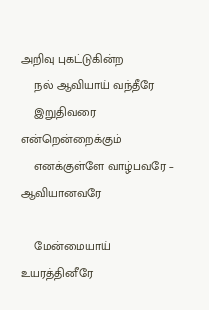அறிவு புகட்டுகின்ற
    நல் ஆவியாய் வந்தீரே
    இறுதிவரை என்றென்றைக்கும்
    எனக்குள்ளே வாழ்பவரே – ஆவியானவரே

    மேன்மையாய் உயரத்தினீரே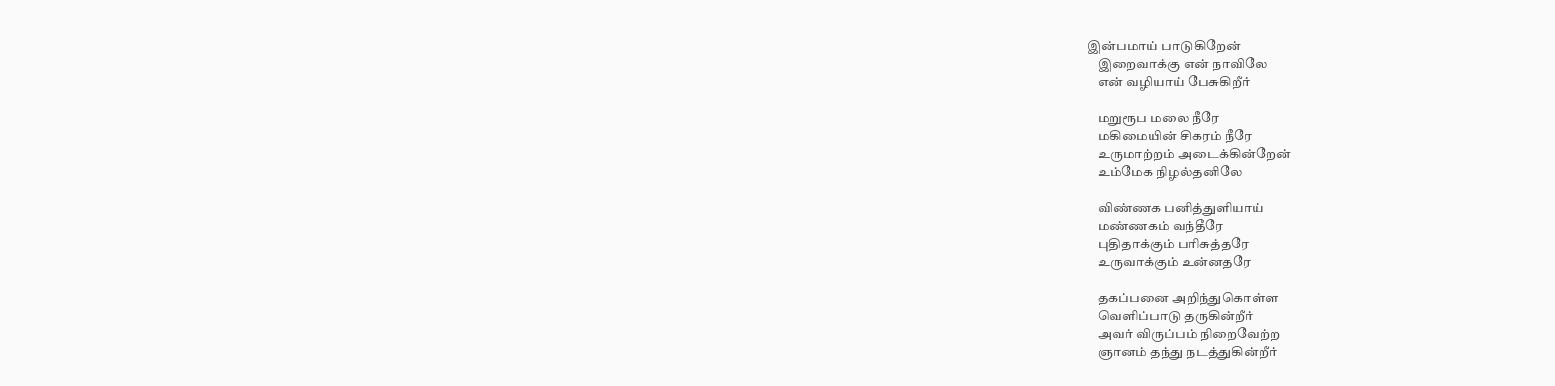இன்பமாய் பாடுகிறேன்
    இறைவாக்கு என் நாவிலே
    என் வழியாய் பேசுகிறீர்

    மறுரூப மலை நீரே
    மகிமையின் சிகரம் நீரே
    உருமாற்றம் அடைக்கின்றேன்
    உம்மேக நிழல்தனிலே

    விண்ணக பனித்துளியாய்
    மண்ணகம் வந்தீரே
    புதிதாக்கும் பரிசுத்தரே
    உருவாக்கும் உன்னதரே

    தகப்பனை அறிந்துகொள்ள
    வெளிப்பாடு தருகின்றீர்
    அவர் விருப்பம் நிறைவேற்ற
    ஞானம் தந்து நடத்துகின்றீர்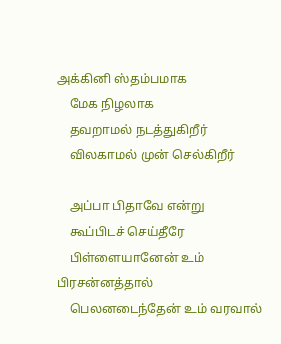அக்கினி ஸ்தம்பமாக
    மேக நிழலாக
    தவறாமல் நடத்துகிறீர்
    விலகாமல் முன் செல்கிறீர்

    அப்பா பிதாவே என்று
    கூப்பிடச் செய்தீரே
    பிள்ளையானேன் உம் பிரசன்னத்தால்
    பெலனடைந்தேன் உம் வரவால்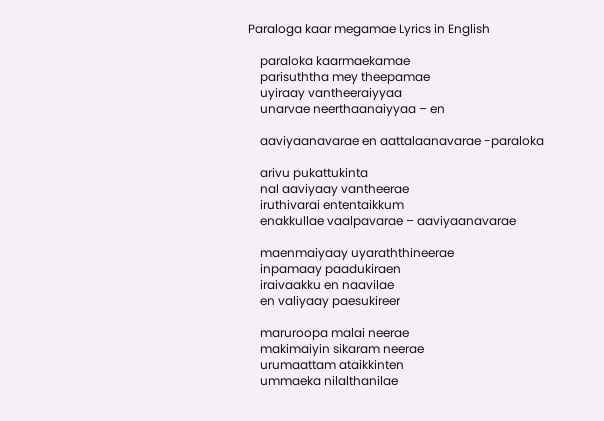Paraloga kaar megamae Lyrics in English

    paraloka kaarmaekamae
    parisuththa mey theepamae
    uyiraay vantheeraiyyaa
    unarvae neerthaanaiyyaa – en

    aaviyaanavarae en aattalaanavarae -paraloka

    arivu pukattukinta
    nal aaviyaay vantheerae
    iruthivarai ententaikkum
    enakkullae vaalpavarae – aaviyaanavarae

    maenmaiyaay uyaraththineerae
    inpamaay paadukiraen
    iraivaakku en naavilae
    en valiyaay paesukireer

    maruroopa malai neerae
    makimaiyin sikaram neerae
    urumaattam ataikkinten
    ummaeka nilalthanilae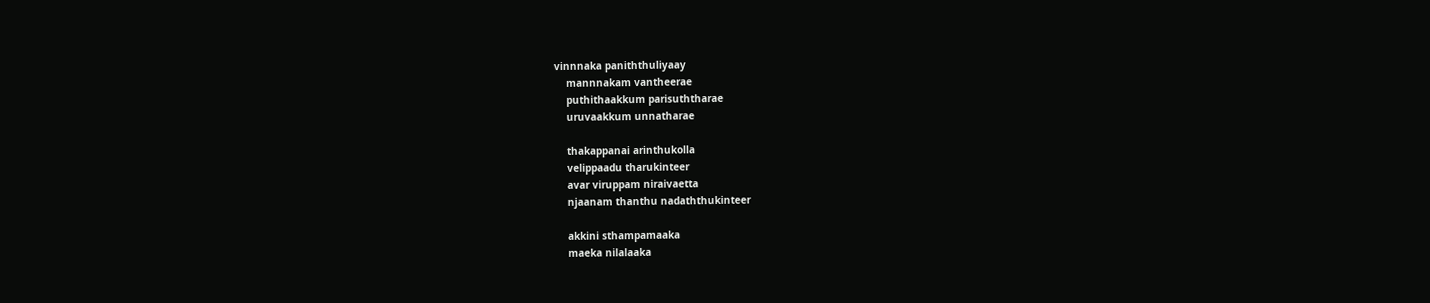vinnnaka paniththuliyaay
    mannnakam vantheerae
    puthithaakkum parisuththarae
    uruvaakkum unnatharae

    thakappanai arinthukolla
    velippaadu tharukinteer
    avar viruppam niraivaetta
    njaanam thanthu nadaththukinteer

    akkini sthampamaaka
    maeka nilalaaka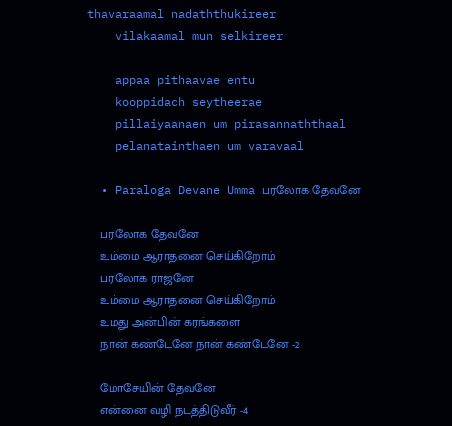thavaraamal nadaththukireer
    vilakaamal mun selkireer

    appaa pithaavae entu
    kooppidach seytheerae
    pillaiyaanaen um pirasannaththaal
    pelanatainthaen um varavaal

  • Paraloga Devane Umma பரலோக தேவனே

    பரலோக தேவனே
    உம்மை ஆராதனை செய்கிறோம்
    பரலோக ராஜனே
    உம்மை ஆராதனை செய்கிறோம்
    உமது அன்பின் கரங்களை
    நான் கண்டேனே நான் கண்டேனே -2

    மோசேயின் தேவனே
    என்னை வழி நடத்திடுவீர் -4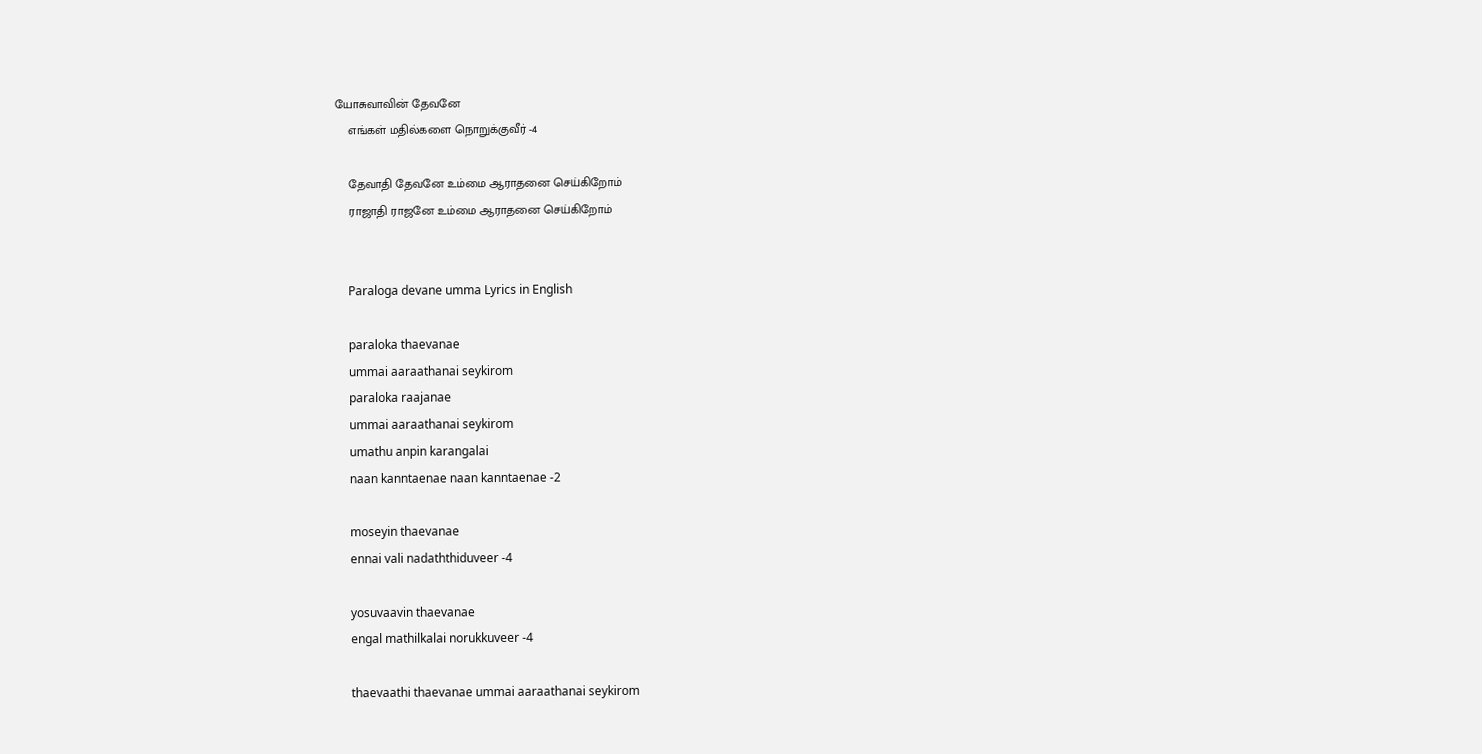யோசுவாவின் தேவனே
    எங்கள் மதில்களை நொறுக்குவீர் -4

    தேவாதி தேவனே உம்மை ஆராதனை செய்கிறோம்
    ராஜாதி ராஜனே உம்மை ஆராதனை செய்கிறோம்


    Paraloga devane umma Lyrics in English

    paraloka thaevanae
    ummai aaraathanai seykirom
    paraloka raajanae
    ummai aaraathanai seykirom
    umathu anpin karangalai
    naan kanntaenae naan kanntaenae -2

    moseyin thaevanae
    ennai vali nadaththiduveer -4

    yosuvaavin thaevanae
    engal mathilkalai norukkuveer -4

    thaevaathi thaevanae ummai aaraathanai seykirom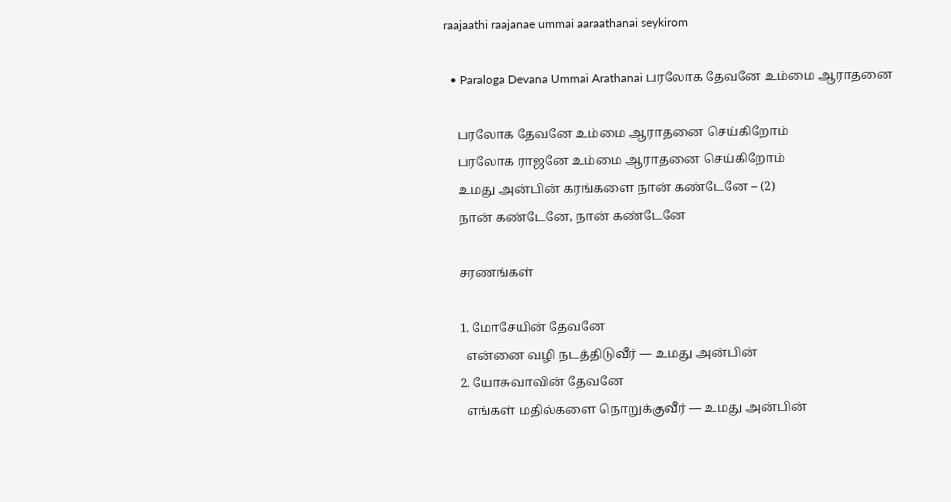raajaathi raajanae ummai aaraathanai seykirom

  • Paraloga Devana Ummai Arathanai பரலோக தேவனே உம்மை ஆராதனை

    பரலோக தேவனே உம்மை ஆராதனை செய்கிறோம்
    பரலோக ராஜனே உம்மை ஆராதனை செய்கிறோம்
    உமது அன்பின் கரங்களை நான் கண்டேனே – (2)
    நான் கண்டேனே, நான் கண்டேனே

    சரணங்கள்

    1. மோசேயின் தேவனே
      என்னை வழி நடத்திடுவீர் — உமது அன்பின்
    2. யோசுவாவின் தேவனே
      எங்கள் மதில்களை நொறுக்குவீர் — உமது அன்பின்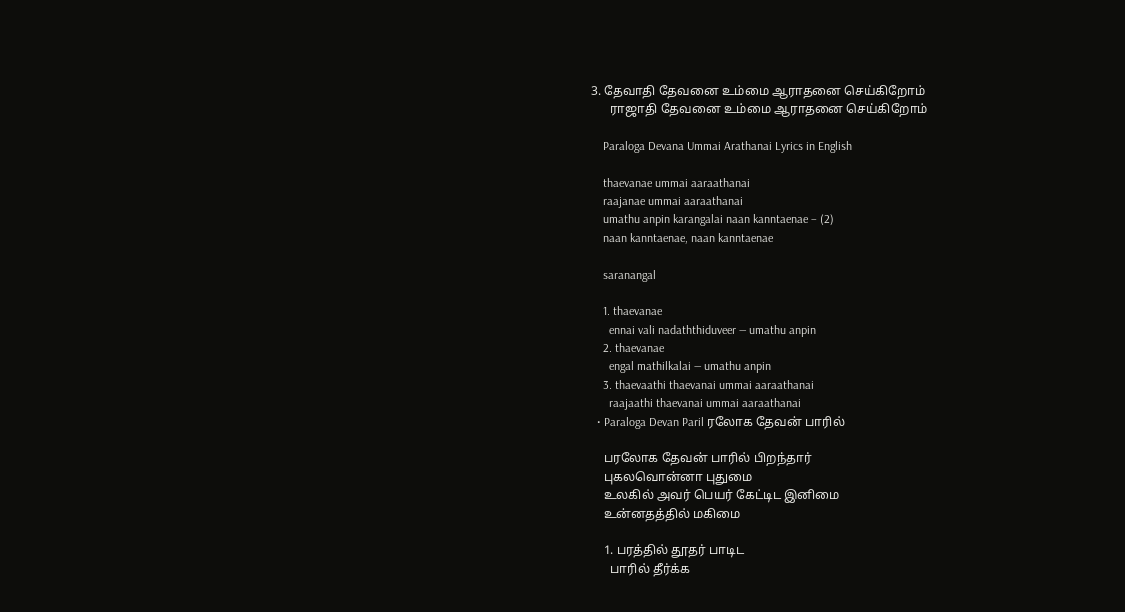3. தேவாதி தேவனை உம்மை ஆராதனை செய்கிறோம்
      ராஜாதி தேவனை உம்மை ஆராதனை செய்கிறோம்

    Paraloga Devana Ummai Arathanai Lyrics in English

    thaevanae ummai aaraathanai
    raajanae ummai aaraathanai
    umathu anpin karangalai naan kanntaenae – (2)
    naan kanntaenae, naan kanntaenae

    saranangal

    1. thaevanae
      ennai vali nadaththiduveer — umathu anpin
    2. thaevanae
      engal mathilkalai — umathu anpin
    3. thaevaathi thaevanai ummai aaraathanai
      raajaathi thaevanai ummai aaraathanai
  • Paraloga Devan Paril ரலோக தேவன் பாரில்

    பரலோக தேவன் பாரில் பிறந்தார்
    புகலவொன்னா புதுமை
    உலகில் அவர் பெயர் கேட்டிட இனிமை
    உன்னதத்தில் மகிமை

    1. பரத்தில் தூதர் பாடிட
      பாரில் தீர்க்க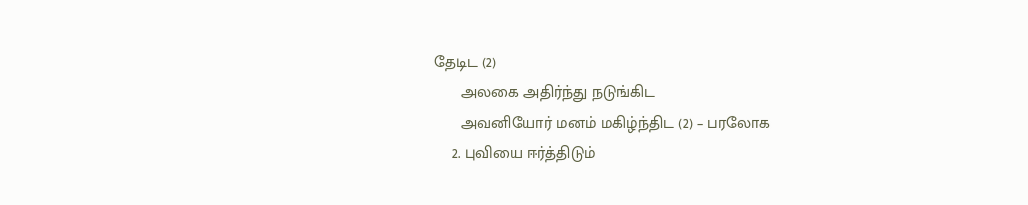தேடிட (2)
      அலகை அதிர்ந்து நடுங்கிட
      அவனியோர் மனம் மகிழ்ந்திட (2) – பரலோக
    2. புவியை ஈர்த்திடும்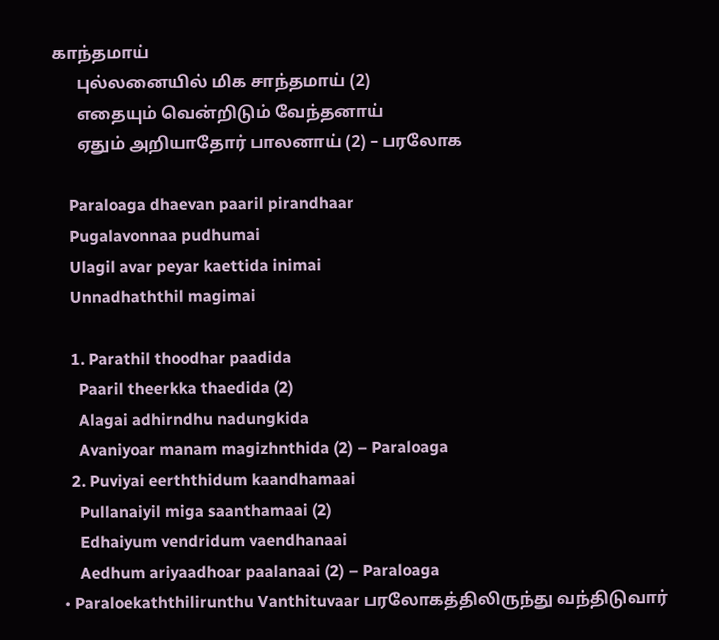காந்தமாய்
      புல்லனையில் மிக சாந்தமாய் (2)
      எதையும் வென்றிடும் வேந்தனாய்
      ஏதும் அறியாதோர் பாலனாய் (2) – பரலோக

    Paraloaga dhaevan paaril pirandhaar
    Pugalavonnaa pudhumai
    Ulagil avar peyar kaettida inimai
    Unnadhaththil magimai

    1. Parathil thoodhar paadida
      Paaril theerkka thaedida (2)
      Alagai adhirndhu nadungkida
      Avaniyoar manam magizhnthida (2) – Paraloaga
    2. Puviyai eerththidum kaandhamaai
      Pullanaiyil miga saanthamaai (2)
      Edhaiyum vendridum vaendhanaai
      Aedhum ariyaadhoar paalanaai (2) – Paraloaga
  • Paraloekaththilirunthu Vanthituvaar பரலோகத்திலிருந்து வந்திடுவார்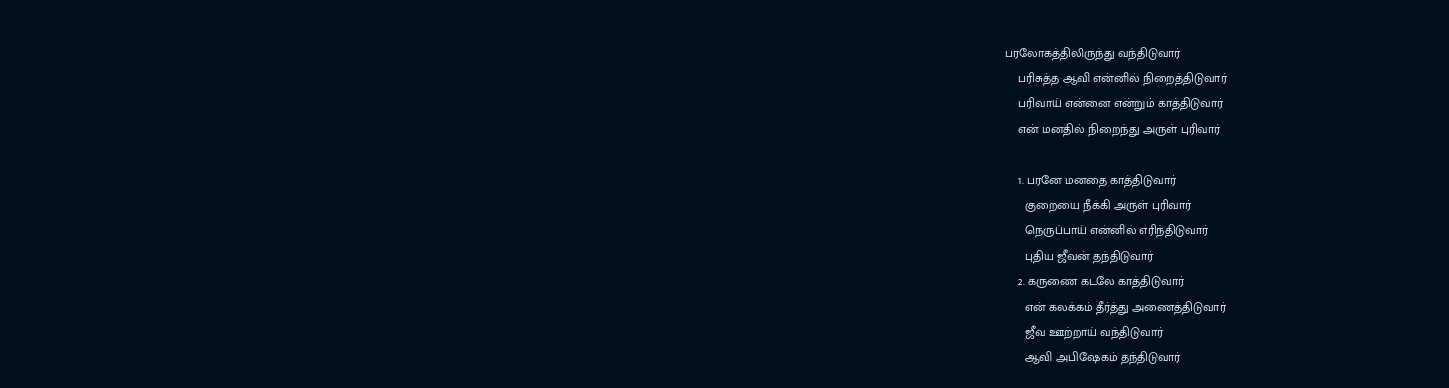பரலோகத்திலிருந்து வந்திடுவார்
    பரிசுத்த ஆவி என்னில் நிறைத்திடுவார்
    பரிவாய் என்னை என்றும் காத்திடுவார்
    என் மனதில் நிறைந்து அருள் புரிவார்

    1. பரனே மனதை காத்திடுவார்
      குறையை நீக்கி அருள் புரிவார்
      நெருப்பாய் என்னில் எரிந்திடுவார்
      புதிய ஜீவன் தந்திடுவார்
    2. கருணை கடலே காத்திடுவார்
      என் கலக்கம் தீர்த்து அணைத்திடுவார்
      ஜீவ ஊற்றாய் வந்திடுவார்
      ஆவி அபிஷேகம் தந்திடுவார்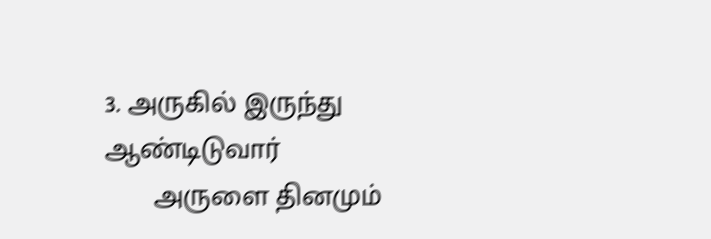3. அருகில் இருந்து ஆண்டிடுவார்
      அருளை தினமும்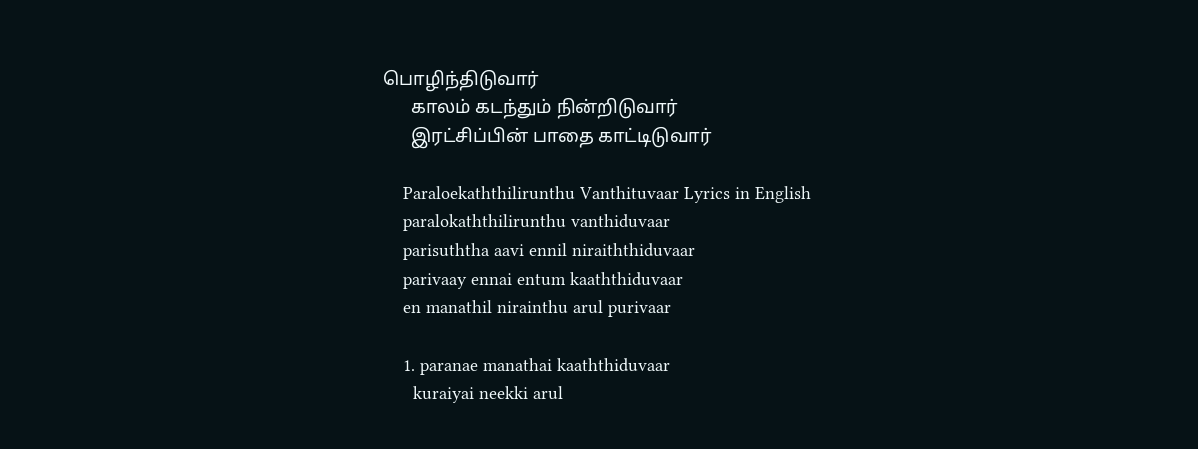பொழிந்திடுவார்
      காலம் கடந்தும் நின்றிடுவார்
      இரட்சிப்பின் பாதை காட்டிடுவார்

    Paraloekaththilirunthu Vanthituvaar Lyrics in English
    paralokaththilirunthu vanthiduvaar
    parisuththa aavi ennil niraiththiduvaar
    parivaay ennai entum kaaththiduvaar
    en manathil nirainthu arul purivaar

    1. paranae manathai kaaththiduvaar
      kuraiyai neekki arul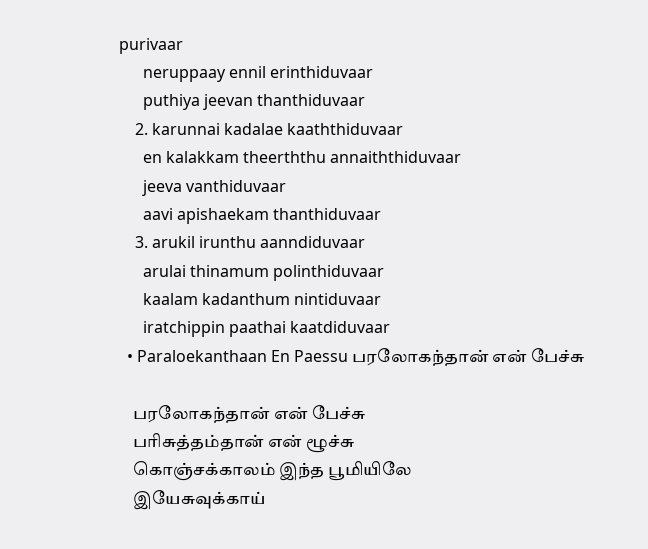purivaar
      neruppaay ennil erinthiduvaar
      puthiya jeevan thanthiduvaar
    2. karunnai kadalae kaaththiduvaar
      en kalakkam theerththu annaiththiduvaar
      jeeva vanthiduvaar
      aavi apishaekam thanthiduvaar
    3. arukil irunthu aanndiduvaar
      arulai thinamum polinthiduvaar
      kaalam kadanthum nintiduvaar
      iratchippin paathai kaatdiduvaar
  • Paraloekanthaan En Paessu பரலோகந்தான் என் பேச்சு

    பரலோகந்தான் என் பேச்சு
    பரிசுத்தம்தான் என் ழூச்சு
    கொஞ்சக்காலம் இந்த பூமியிலே
    இயேசுவுக்காய்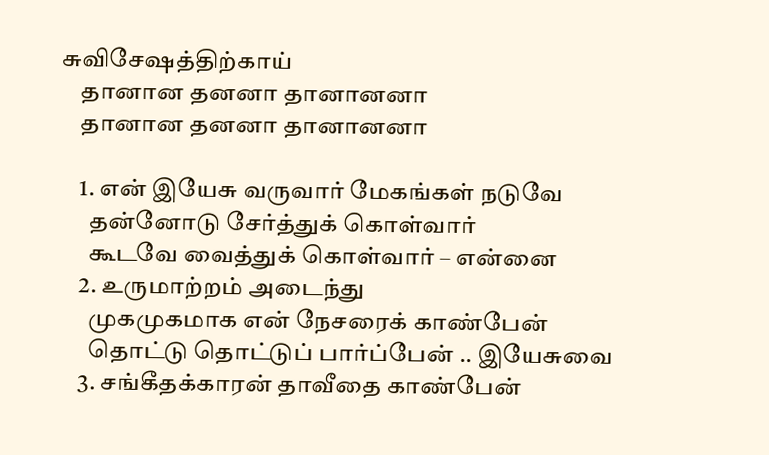சுவிசேஷத்திற்காய்
    தானான தனனா தானானனா
    தானான தனனா தானானனா

    1. என் இயேசு வருவார் மேகங்கள் நடுவே
      தன்னோடு சேர்த்துக் கொள்வார்
      கூடவே வைத்துக் கொள்வார் – என்னை
    2. உருமாற்றம் அடைந்து
      முகமுகமாக என் நேசரைக் காண்பேன்
      தொட்டு தொட்டுப் பார்ப்பேன் .. இயேசுவை
    3. சங்கீதக்காரன் தாவீதை காண்பேன்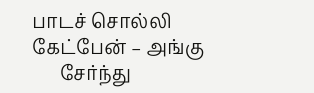பாடச் சொல்லி கேட்பேன் – அங்கு
      சேர்ந்து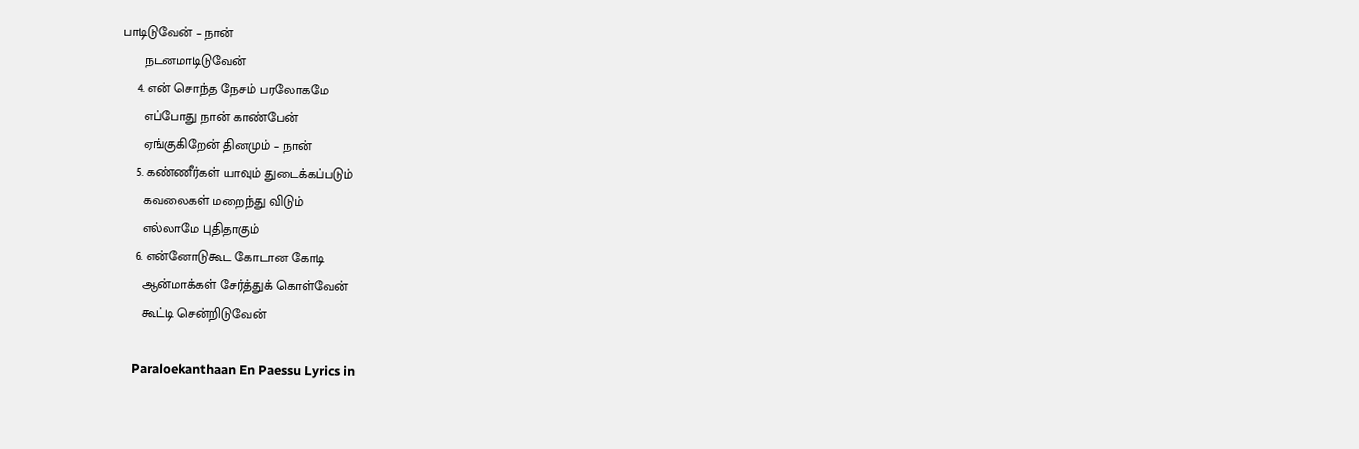பாடிடுவேன் – நான்
      நடனமாடிடுவேன்
    4. என் சொந்த நேசம் பரலோகமே
      எப்போது நான் காண்பேன்
      ஏங்குகிறேன் தினமும் – நான்
    5. கண்ணீர்கள் யாவும் துடைக்கப்படும்
      கவலைகள் மறைந்து விடும்
      எல்லாமே புதிதாகும்
    6. என்னோடுகூட கோடான கோடி
      ஆன்மாக்கள் சேர்த்துக் கொள்வேன்
      கூட்டி சென்றிடுவேன்

    Paraloekanthaan En Paessu Lyrics in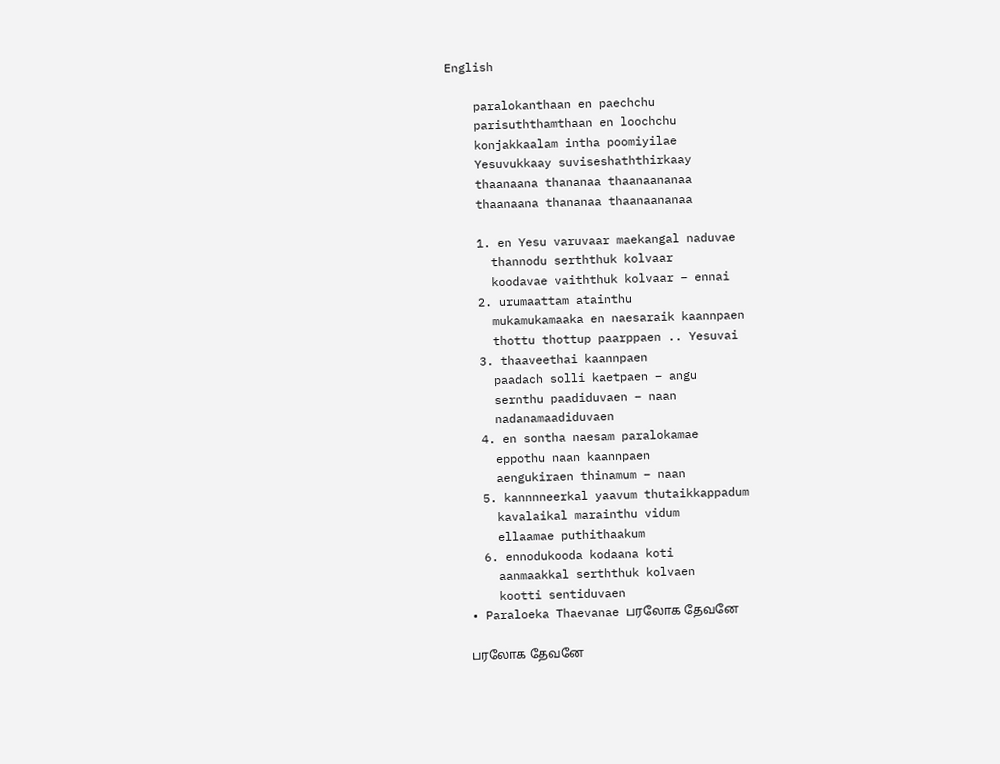English

    paralokanthaan en paechchu
    parisuththamthaan en loochchu
    konjakkaalam intha poomiyilae
    Yesuvukkaay suviseshaththirkaay
    thaanaana thananaa thaanaananaa
    thaanaana thananaa thaanaananaa

    1. en Yesu varuvaar maekangal naduvae
      thannodu serththuk kolvaar
      koodavae vaiththuk kolvaar – ennai
    2. urumaattam atainthu
      mukamukamaaka en naesaraik kaannpaen
      thottu thottup paarppaen .. Yesuvai
    3. thaaveethai kaannpaen
      paadach solli kaetpaen – angu
      sernthu paadiduvaen – naan
      nadanamaadiduvaen
    4. en sontha naesam paralokamae
      eppothu naan kaannpaen
      aengukiraen thinamum – naan
    5. kannnneerkal yaavum thutaikkappadum
      kavalaikal marainthu vidum
      ellaamae puthithaakum
    6. ennodukooda kodaana koti
      aanmaakkal serththuk kolvaen
      kootti sentiduvaen
  • Paraloeka Thaevanae பரலோக தேவனே

    பரலோக தேவனே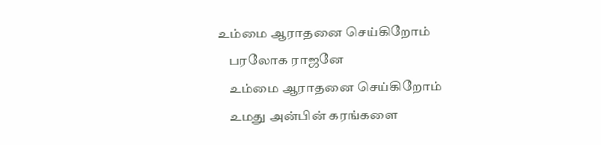உம்மை ஆராதனை செய்கிறோம்
    பரலோக ராஜனே
    உம்மை ஆராதனை செய்கிறோம்
    உமது அன்பின் கரங்களை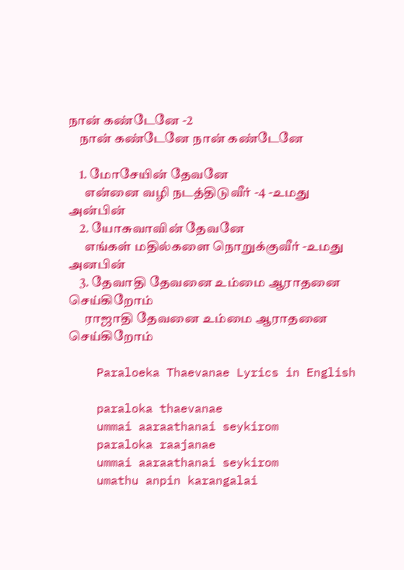நான் கண்டேனே -2
    நான் கண்டேனே நான் கண்டேனே

    1. மோசேயின் தேவனே
      என்னை வழி நடத்திடுவீர் -4 -உமது அன்பின்
    2. யோசுவாவின் தேவனே
      எங்கள் மதில்களை நொறுக்குவீர் -உமது அனபின்
    3. தேவாதி தேவனை உம்மை ஆராதனை செய்கிறோம்
      ராஜாதி தேவனை உம்மை ஆராதனை செய்கிறோம்

    Paraloeka Thaevanae Lyrics in English

    paraloka thaevanae
    ummai aaraathanai seykirom
    paraloka raajanae
    ummai aaraathanai seykirom
    umathu anpin karangalai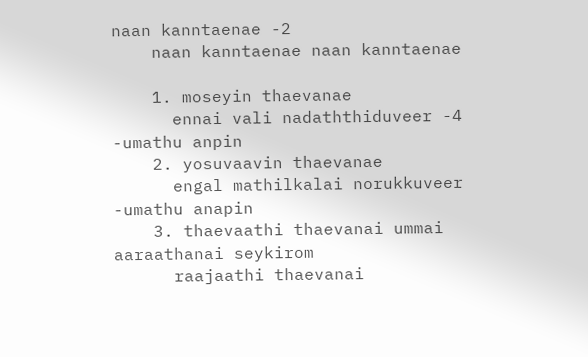naan kanntaenae -2
    naan kanntaenae naan kanntaenae

    1. moseyin thaevanae
      ennai vali nadaththiduveer -4 -umathu anpin
    2. yosuvaavin thaevanae
      engal mathilkalai norukkuveer -umathu anapin
    3. thaevaathi thaevanai ummai aaraathanai seykirom
      raajaathi thaevanai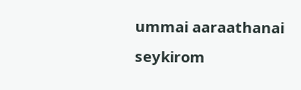ummai aaraathanai seykirom